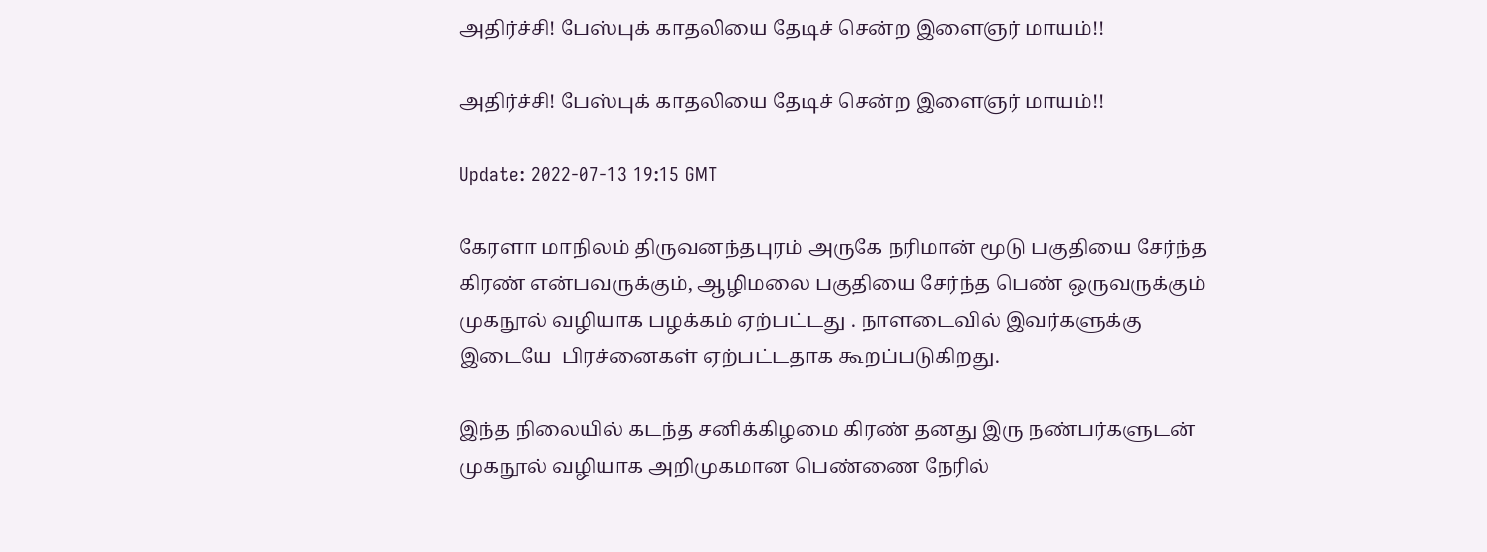அதிர்ச்சி! பேஸ்புக் காதலியை தேடிச் சென்ற இளைஞர் மாயம்!!

அதிர்ச்சி! பேஸ்புக் காதலியை தேடிச் சென்ற இளைஞர் மாயம்!!

Update: 2022-07-13 19:15 GMT

கேரளா மாநிலம் திருவனந்தபுரம் அருகே நரிமான் மூடு பகுதியை சேர்ந்த கிரண் என்பவருக்கும், ஆழிமலை பகுதியை சேர்ந்த பெண் ஒருவருக்கும் முகநூல் வழியாக பழக்கம் ஏற்பட்டது . நாளடைவில் இவர்களுக்கு இடையே  பிரச்னைகள் ஏற்பட்டதாக கூறப்படுகிறது.

இந்த நிலையில் கடந்த சனிக்கிழமை கிரண் தனது இரு நண்பர்களுடன் முகநூல் வழியாக அறிமுகமான பெண்ணை நேரில்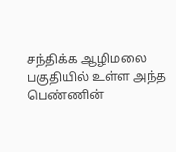சந்திக்க ஆழிமலை பகுதியில் உள்ள அந்த பெண்ணின்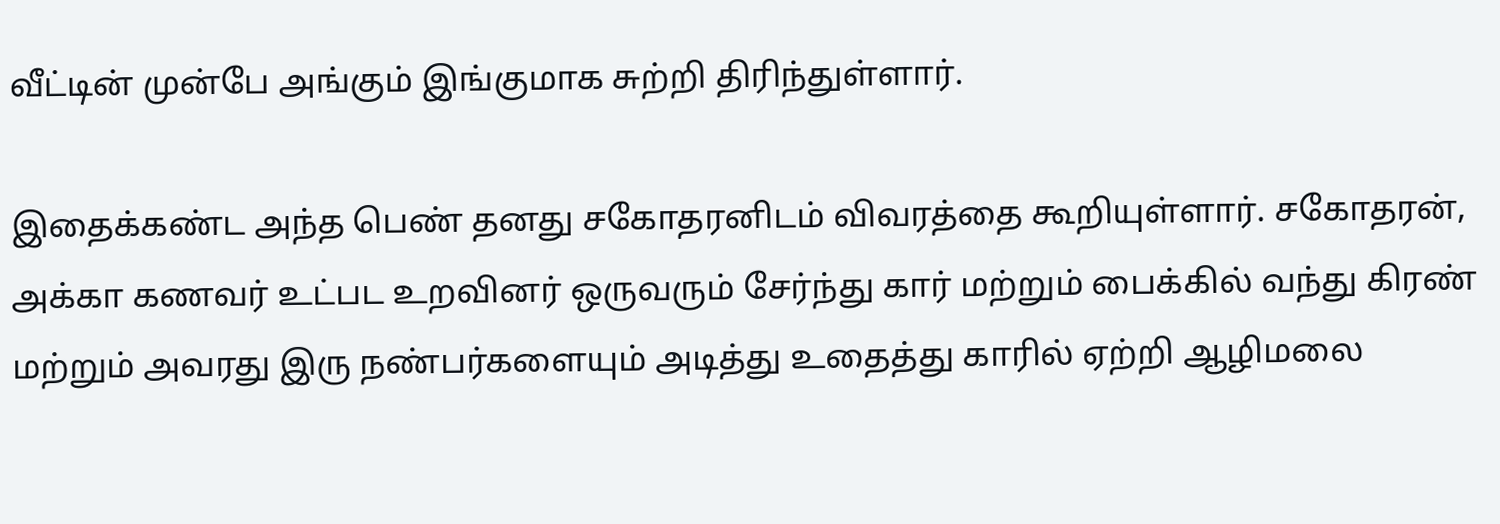வீட்டின் முன்பே அங்கும் இங்குமாக சுற்றி திரிந்துள்ளார்.

இதைக்கண்ட அந்த பெண் தனது சகோதரனிடம் விவரத்தை கூறியுள்ளார். சகோதரன், அக்கா கணவர் உட்பட உறவினர் ஒருவரும் சேர்ந்து கார் மற்றும் பைக்கில் வந்து கிரண் மற்றும் அவரது இரு நண்பர்களையும் அடித்து உதைத்து காரில் ஏற்றி ஆழிமலை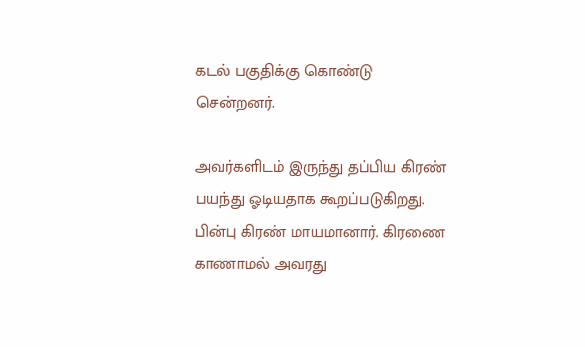கடல் பகுதிக்கு கொண்டு சென்றனர்.

அவர்களிடம் இருந்து தப்பிய கிரண் பயந்து ஓடியதாக கூறப்படுகிறது. பின்பு கிரண் மாயமானார். கிரணை காணாமல் அவரது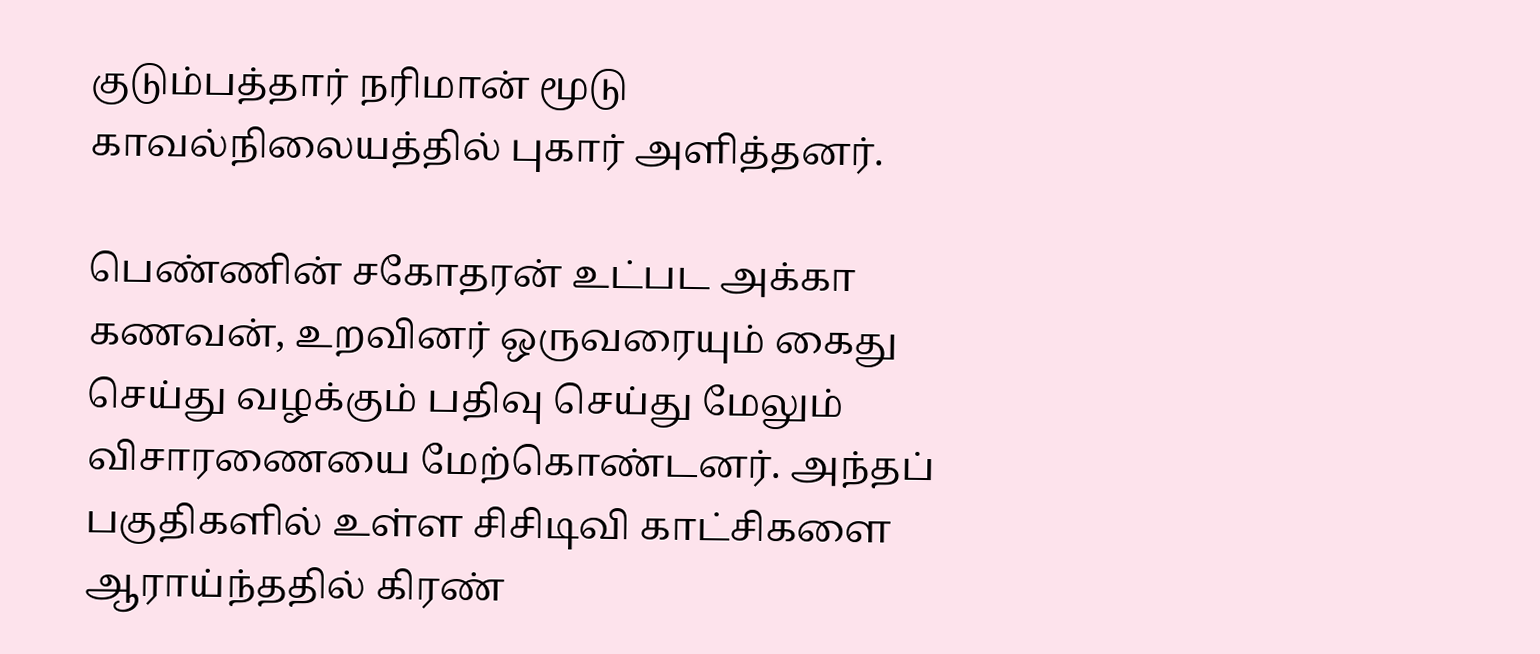குடும்பத்தார் நரிமான் மூடு காவல்நிலையத்தில் புகார் அளித்தனர்.

பெண்ணின் சகோதரன் உட்பட அக்கா கணவன், உறவினர் ஒருவரையும் கைது செய்து வழக்கும் பதிவு செய்து மேலும் விசாரணையை மேற்கொண்டனர். அந்தப் பகுதிகளில் உள்ள சிசிடிவி காட்சிகளை ஆராய்ந்ததில் கிரண்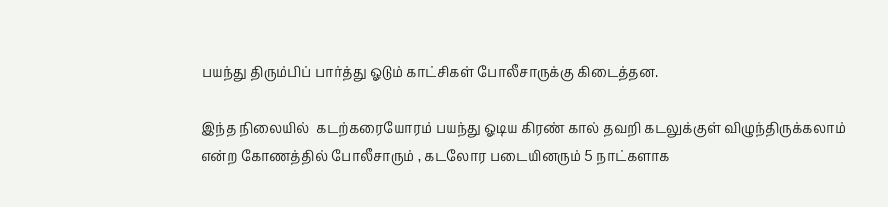பயந்து திரும்பிப் பார்த்து ஓடும் காட்சிகள் போலீசாருக்கு கிடைத்தன.

இந்த நிலையில்  கடற்கரையோரம் பயந்து ஓடிய கிரண் கால் தவறி கடலுக்குள் விழுந்திருக்கலாம் என்ற கோணத்தில் போலீசாரும் , கடலோர படையினரும் 5 நாட்களாக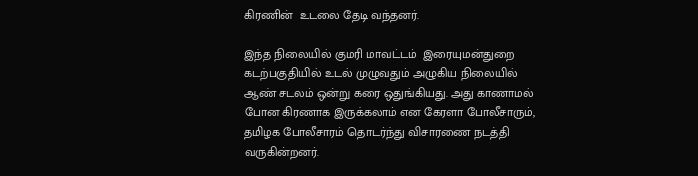கிரணின்  உடலை தேடி வந்தனர்.

இந்த நிலையில் குமரி மாவட்டம்  இரையுமன்துறை கடற்பகுதியில் உடல் முழுவதும் அழுகிய நிலையில் ஆண் சடலம் ஒன்று கரை ஒதுங்கியது. அது காணாமல் போன கிரணாக இருக்கலாம் என கேரளா போலீசாரும், தமிழக போலீசாரம் தொடர்ந்து விசாரணை நடத்தி வருகின்றனர்.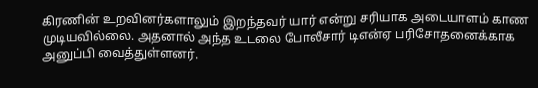கிரணின் உறவினர்களாலும் இறந்தவர் யார் என்று சரியாக அடையாளம் காண முடியவில்லை. அதனால் அந்த உடலை போலீசார் டிஎன்ஏ பரிசோதனைக்காக அனுப்பி வைத்துள்ளனர்.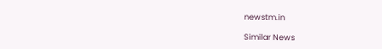newstm.in

Similar News